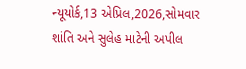ન્યૂયોર્ક,13 એપ્રિલ,2026,સોમવાર
શાંતિ અને સુલેહ માટેની અપીલ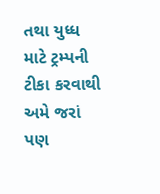તથા યુધ્ધ માટે ટ્રમ્પની ટીકા કરવાથી અમે જરાં પણ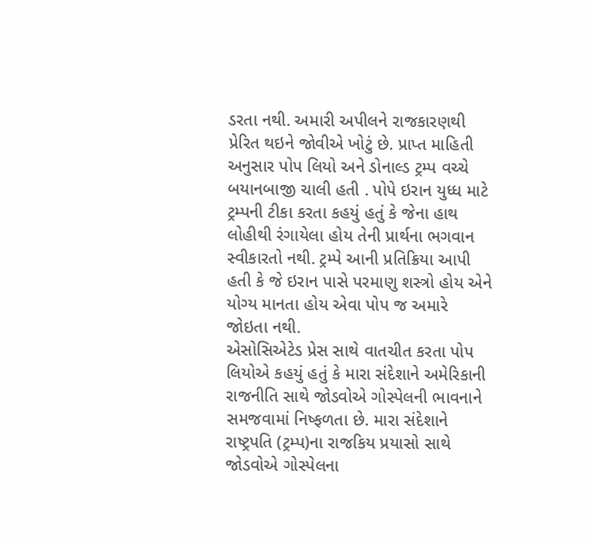ડરતા નથી. અમારી અપીલને રાજકારણથી પ્રેરિત થઇને જોવીએ ખોટું છે. પ્રાપ્ત માહિતી અનુસાર પોપ લિયો અને ડોનાલ્ડ ટ્રમ્પ વચ્ચે બયાનબાજી ચાલી હતી . પોપે ઇરાન યુધ્ધ માટે ટ્રમ્પની ટીકા કરતા કહયું હતું કે જેના હાથ લોહીથી રંગાયેલા હોય તેની પ્રાર્થના ભગવાન સ્વીકારતો નથી. ટ્રમ્પે આની પ્રતિક્રિયા આપી હતી કે જે ઇરાન પાસે પરમાણુ શસ્ત્રો હોય એને યોગ્ય માનતા હોય એવા પોપ જ અમારે જોઇતા નથી.
એસોસિએટેડ પ્રેસ સાથે વાતચીત કરતા પોપ લિયોએ કહયું હતું કે મારા સંદેશાને અમેરિકાની રાજનીતિ સાથે જોડવોએ ગોસ્પેલની ભાવનાને સમજવામાં નિષ્ફળતા છે. મારા સંદેશાને રાષ્ટ્રપતિ (ટ્રમ્પ)ના રાજકિય પ્રયાસો સાથે જોડવોએ ગોસ્પેલના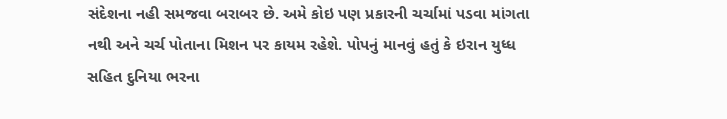સંદેશના નહી સમજવા બરાબર છે. અમે કોઇ પણ પ્રકારની ચર્ચામાં પડવા માંગતા નથી અને ચર્ચ પોતાના મિશન પર કાયમ રહેશે. પોપનું માનવું હતું કે ઇરાન યુધ્ધ સહિત દુનિયા ભરના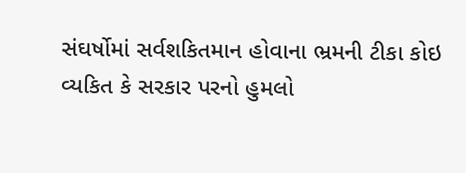સંઘર્ષોમાં સર્વશકિતમાન હોવાના ભ્રમની ટીકા કોઇ વ્યકિત કે સરકાર પરનો હુમલો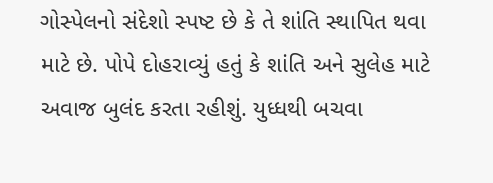ગોસ્પેલનો સંદેશો સ્પષ્ટ છે કે તે શાંતિ સ્થાપિત થવા માટે છે. પોપે દોહરાવ્યું હતું કે શાંતિ અને સુલેહ માટે અવાજ બુલંદ કરતા રહીશું. યુધ્ધથી બચવા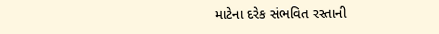માટેના દરેક સંભવિત રસ્તાની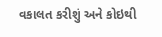વકાલત કરીશું અને કોઇથી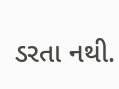ડરતા નથી.